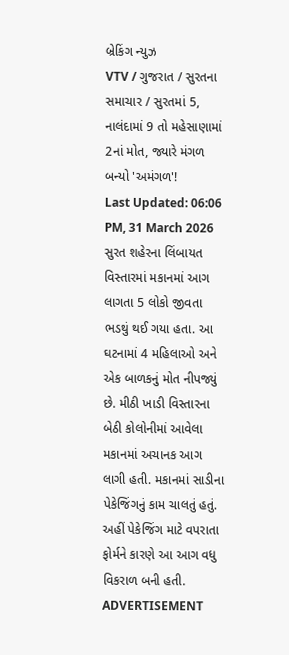બ્રેકિંગ ન્યુઝ
VTV / ગુજરાત / સુરતના સમાચાર / સુરતમાં 5, નાલંદામાં 9 તો મહેસાણામાં 2નાં મોત, જ્યારે મંગળ બન્યો 'અમંગળ'!
Last Updated: 06:06 PM, 31 March 2026
સુરત શહેરના લિંબાયત વિસ્તારમાં મકાનમાં આગ લાગતા 5 લોકો જીવતા ભડથું થઈ ગયા હતા. આ ઘટનામાં 4 મહિલાઓ અને એક બાળકનું મોત નીપજ્યું છે. મીઠી ખાડી વિસ્તારના બેઠી કોલોનીમાં આવેલા મકાનમાં અચાનક આગ લાગી હતી. મકાનમાં સાડીના પેકેજિંગનું કામ ચાલતું હતું. અહીં પેકેજિંગ માટે વપરાતા ફોર્મને કારણે આ આગ વધુ વિકરાળ બની હતી.
ADVERTISEMENT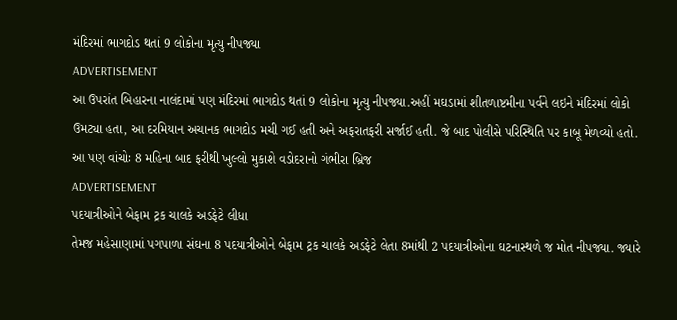મંદિરમાં ભાગદોડ થતાં 9 લોકોના મૃત્યુ નીપજ્યા
ADVERTISEMENT
આ ઉપરાંત બિહારના નાલંદામાં પણ મંદિરમાં ભાગદોડ થતાં 9 લોકોના મૃત્યુ નીપજ્યા.અહીં મઘડામાં શીતળાષ્ટમીના પર્વને લઇને મંદિરમાં લોકો ઉમટ્યા હતા, આ દરમિયાન અચાનક ભાગદોડ મચી ગઈ હતી અને અફરાતફરી સર્જાઈ હતી. જે બાદ પોલીસે પરિસ્થિતિ પર કાબૂ મેળવ્યો હતો.
આ પણ વાંચોઃ 8 મહિના બાદ ફરીથી ખુલ્લો મુકાશે વડોદરાનો ગંભીરા બ્રિજ
ADVERTISEMENT
પદયાત્રીઓને બેફામ ટ્રક ચાલકે અડફેટે લીધા
તેમજ મહેસાણામાં પગપાળા સંઘના 8 પદયાત્રીઓને બેફામ ટ્રક ચાલકે અડફેટે લેતા 8માંથી 2 પદયાત્રીઓના ઘટનાસ્થળે જ મોત નીપજ્યા. જ્યારે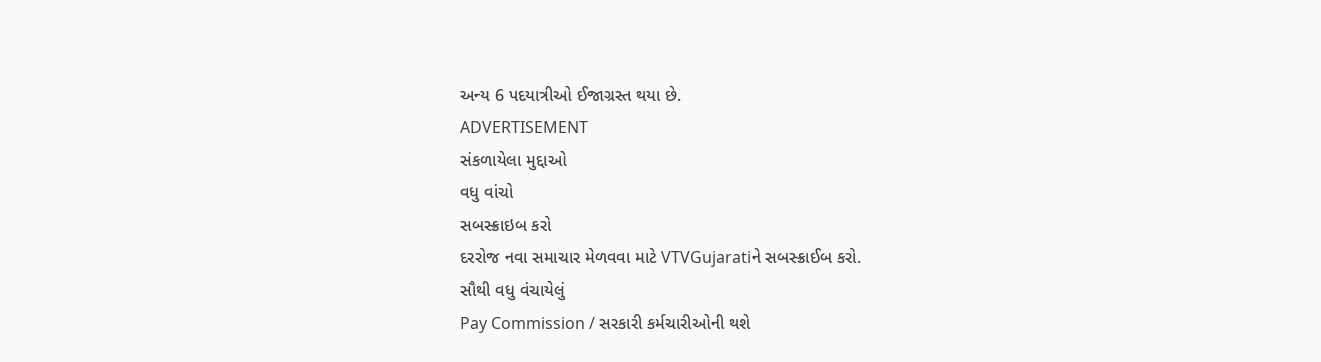અન્ય 6 પદયાત્રીઓ ઈજાગ્રસ્ત થયા છે.
ADVERTISEMENT
સંકળાયેલા મુદ્દાઓ
વધુ વાંચો
સબસ્ક્રાઇબ કરો
દરરોજ નવા સમાચાર મેળવવા માટે VTVGujaratiને સબસ્ક્રાઈબ કરો.
સૌથી વધુ વંચાયેલું
Pay Commission / સરકારી કર્મચારીઓની થશે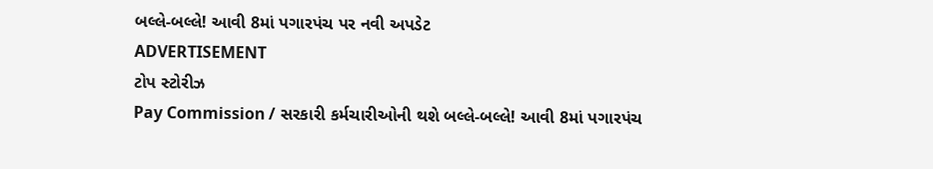બલ્લે-બલ્લે! આવી 8માં પગારપંચ પર નવી અપડેટ
ADVERTISEMENT
ટોપ સ્ટોરીઝ
Pay Commission / સરકારી કર્મચારીઓની થશે બલ્લે-બલ્લે! આવી 8માં પગારપંચ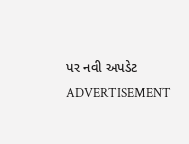પર નવી અપડેટ
ADVERTISEMENT